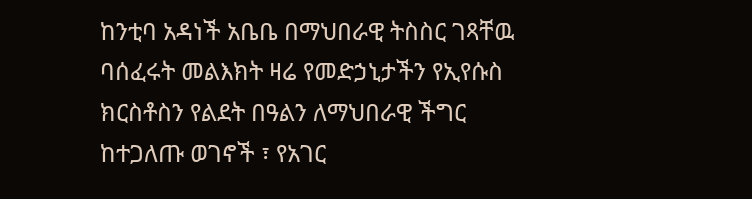ከንቲባ አዳነች አቤቤ በማህበራዊ ትስስር ገጻቸዉ ባሰፈሩት መልእክት ዛሬ የመድኃኒታችን የኢየሱስ ክርስቶስን የልደት በዓልን ለማህበራዊ ችግር ከተጋለጡ ወገኖች ፣ የአገር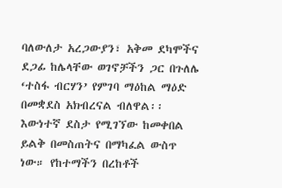ባለውለታ አረጋውያን፣ አቅመ ደካሞችና ደጋፊ ከሌላቸው ወገኖቻችን ጋር በጉለሌ ‘ተስፋ ብርሃን’ የምገባ ማዕከል ማዕድ በመቋደስ አክብረናል ብለዋል፡፡
እውነተኛ ደስታ የሚገኘው ከመቀበል ይልቅ በመስጠትና በማካፈል ውስጥ ነው። የከተማችን በረከቶች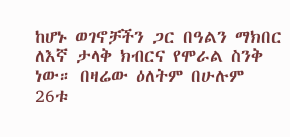ከሆኑ ወገኖቻችን ጋር በዓልን ማክበር ለእኛ ታላቅ ክብርና የሞራል ስንቅ ነው። በዛሬው ዕለትም በሁሉም 26ቱ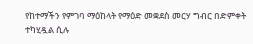የከተማችን የምገባ ማዕከላት የማዕድ መቋደስ መርሃ ግብር በድምቀት ተካሂዷል ሲሉ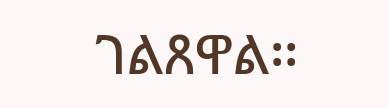ገልጸዋል፡፡